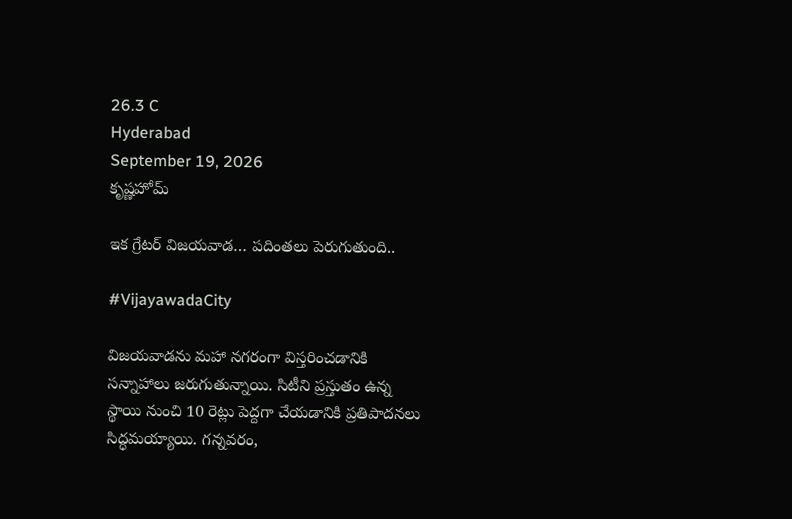26.3 C
Hyderabad
September 19, 2026
కృష్ణహోమ్

ఇక గ్రేటర్‌ విజయవాడ… పదింతలు పెరుగుతుంది..

#VijayawadaCity

విజయవాడను మహా నగరంగా విస్తరించడానికి సన్నాహాలు జరుగుతున్నాయి. సిటీని ప్రస్తుతం ఉన్న స్థాయి నుంచి 10 రెట్లు పెద్దగా చేయడానికి ప్రతిపాదనలు సిద్ధమయ్యాయి. గన్నవరం,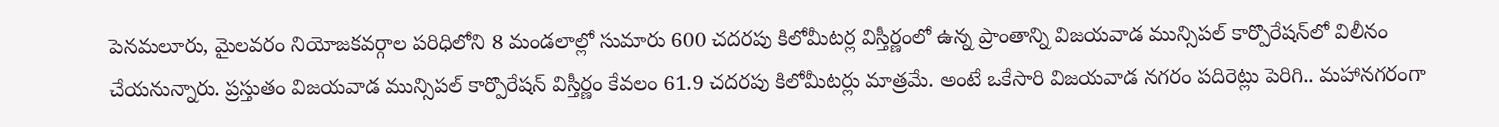పెనమలూరు, మైలవరం నియోజకవర్గాల పరిధిలోని 8 మండలాల్లో సుమారు 600 చదరపు కిలోమీటర్ల విస్తీర్ణంలో ఉన్న ప్రాంతాన్ని విజయవాడ మున్సిపల్‌ కార్పొరేషన్‌లో విలీనం చేయనున్నారు. ప్రస్తుతం విజయవాడ మున్సిపల్‌ కార్పొరేషన్‌ విస్తీర్ణం కేవలం 61.9 చదరపు కిలోమీటర్లు మాత్రమే. అంటే ఒకేసారి విజయవాడ నగరం పదిరెట్లు పెరిగి.. మహానగరంగా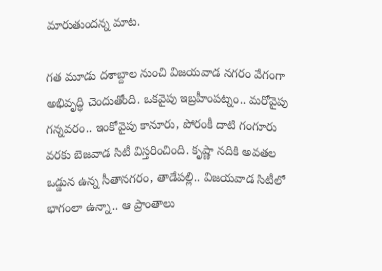మారుతుందన్న మాట.

గత మూడు దశాబ్దాల నుంచి విజయవాడ నగరం వేగంగా అభివృద్ధి చెందుతోంది. ఒకవైపు ఇబ్రహీంపట్నం.. మరోవైపు గన్నవరం.. ఇంకోవైపు కానూరు, పోరంకీ దాటి గంగూరు వరకు బెజవాడ సిటీ విస్తరించింది. కృష్ణా నదికి అవతల ఒడ్డున ఉన్న సీతానగరం, తాడేపల్లి.. విజయవాడ సిటీలో భాగంలా ఉన్నా.. ఆ ప్రాంతాలు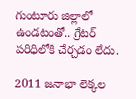గుంటూరు జిల్లాలో ఉండటంతో.. గ్రేటర్‌ పరిధిలోకి చేర్చడం లేదు.

2011 జనాభా లెక్కల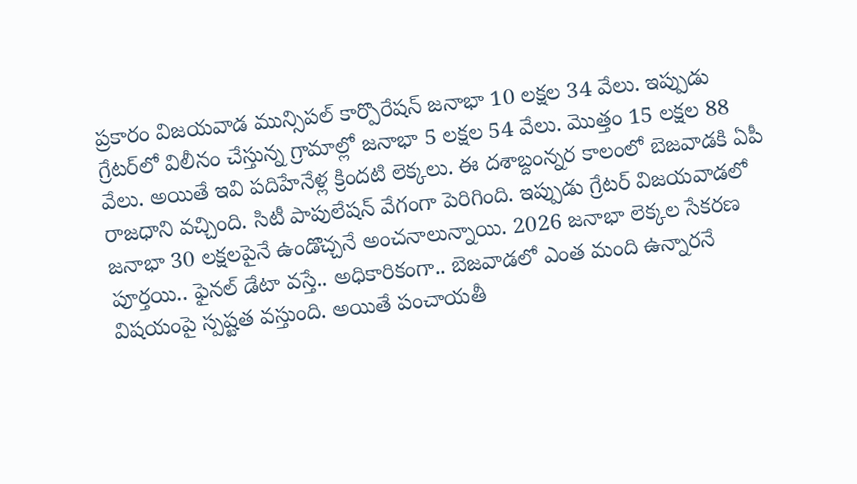ప్రకారం విజయవాడ మున్సిపల్‌ కార్పొరేషన్‌ జనాభా 10 లక్షల 34 వేలు. ఇప్పుడు గ్రేటర్‌లో విలీనం చేస్తున్న గ్రామాల్లో జనాభా 5 లక్షల 54 వేలు. మొత్తం 15 లక్షల 88 వేలు. అయితే ఇవి పదిహేనేళ్ల క్రిందటి లెక్కలు. ఈ దశాబ్దంన్నర కాలంలో బెజవాడకి ఏపీ రాజధాని వచ్చింది. సిటీ పాపులేషన్‌ వేగంగా పెరిగింది. ఇప్పుడు గ్రేటర్‌ విజయవాడలో జనాభా 30 లక్షలపైనే ఉండొచ్చనే అంచనాలున్నాయి. 2026 జనాభా లెక్కల సేకరణ పూర్తయి.. ఫైనల్‌ డేటా వస్తే.. అధికారికంగా.. బెజవాడలో ఎంత మంది ఉన్నారనే విషయంపై స్పష్టత వస్తుంది. అయితే పంచాయతీ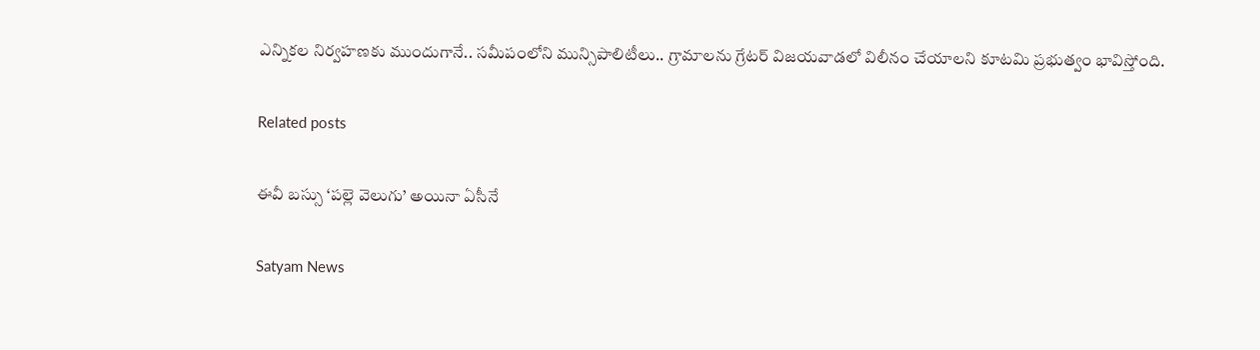ఎన్నికల నిర్వహణకు ముందుగానే.. సమీపంలోని మున్సిపాలిటీలు.. గ్రామాలను గ్రేటర్‌ విజయవాడలో విలీనం చేయాలని కూటమి ప్రభుత్వం భావిస్తోంది.

Related posts

ఈవీ బస్సు ‘పల్లె వెలుగు’ అయినా ఏసీనే

Satyam News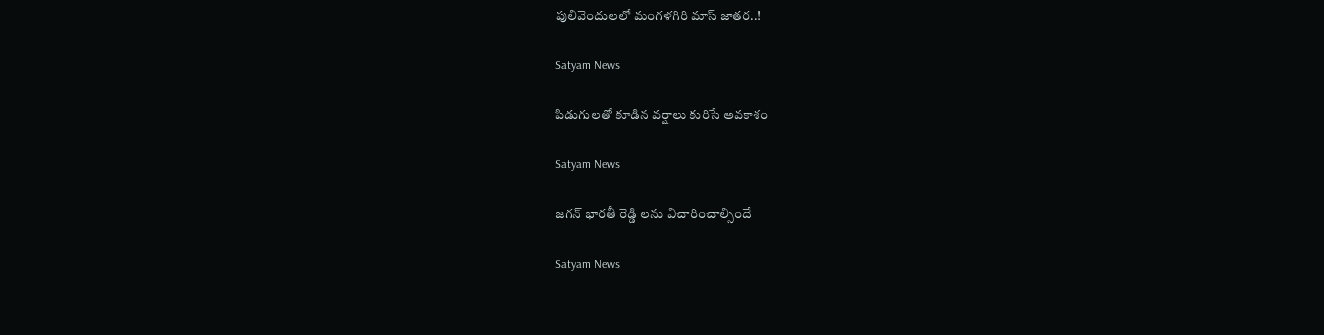పులివెందులలో మంగళగిరి మాస్‌ జాతర..!

Satyam News

పిడుగులతో కూడిన వర్షాలు కురిసే అవకాశం

Satyam News

జగన్ భారతీ రెడ్డి లను విచారించాల్సిందే

Satyam News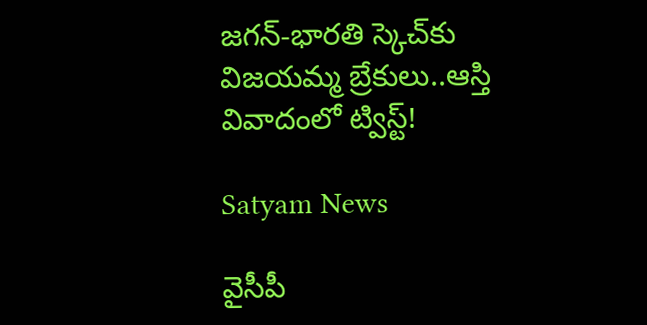జగన్‌-భారతి స్కెచ్‌కు విజయమ్మ బ్రేకులు..ఆస్తి వివాదంలో ట్విస్ట్‌!

Satyam News

వైసీపీ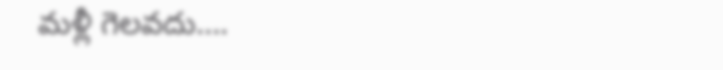మళ్లీ గెలవదు….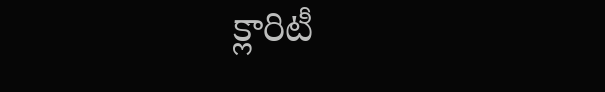క్లారిటీ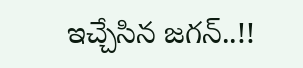ఇచ్చేసిన జగన్‌..!!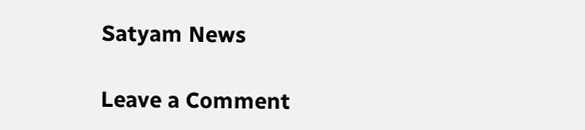Satyam News

Leave a Comment